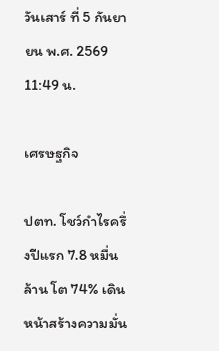วันเสาร์ ที่ 5 กันยายน พ.ศ. 2569 11:49 น.

เศรษฐกิจ

ปตท. โชว์กำไรครึ่งปีแรก 7.8 หมื่นล้าน โต 74% เดินหน้าสร้างความมั่น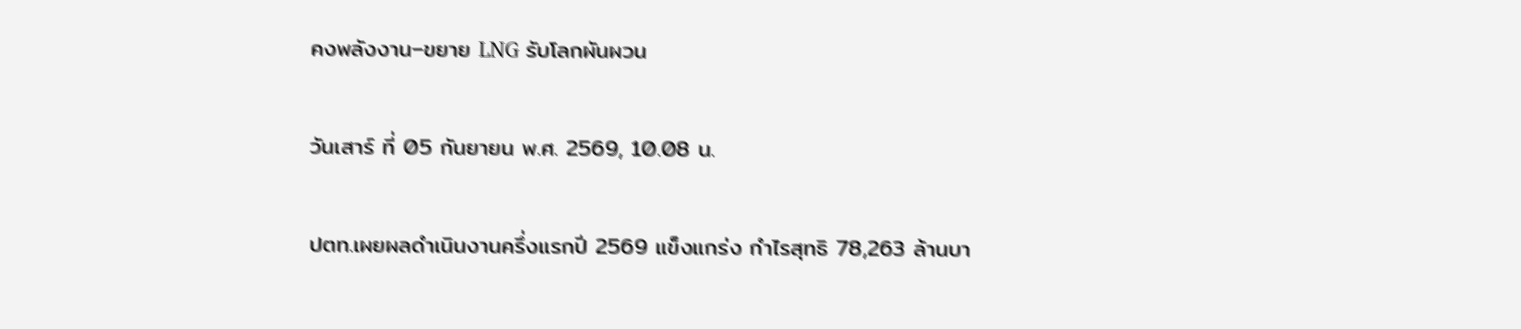คงพลังงาน–ขยาย LNG รับโลกผันผวน

วันเสาร์ ที่ 05 กันยายน พ.ศ. 2569, 10.08 น.

ปตท.เผยผลดำเนินงานครึ่งแรกปี 2569 แข็งแกร่ง กำไรสุทธิ 78,263 ล้านบา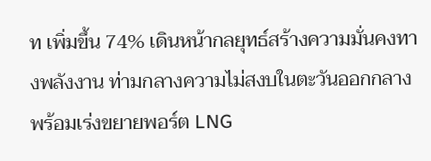ท เพิ่มขึ้น 74% เดินหน้ากลยุทธ์สร้างความมั่นคงทางพลังงาน ท่ามกลางความไม่สงบในตะวันออกกลาง พร้อมเร่งขยายพอร์ต LNG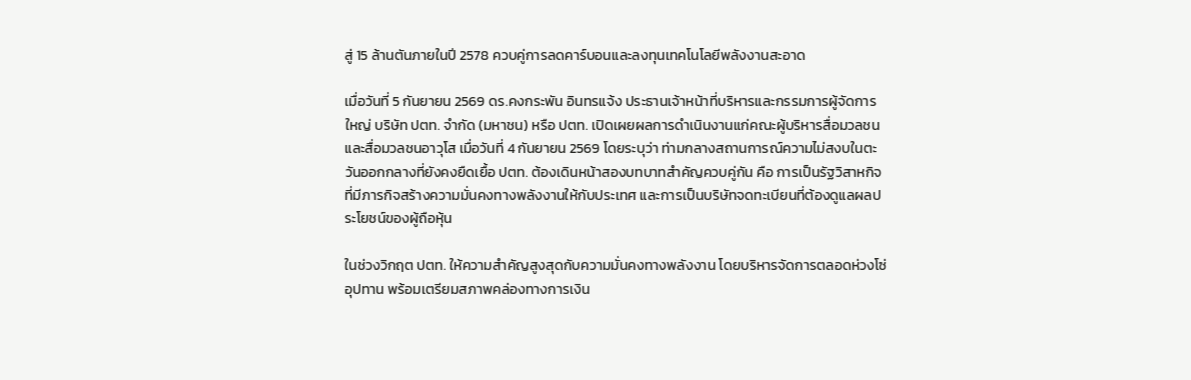สู่ 15 ล้านตันภายในปี 2578 ควบคู่การลดคาร์บอนและลงทุนเทคโนโลยีพลังงานสะอาด

เมื่อวันที่ 5 กันยายน 2569 ดร.คงกระพัน อินทรแจ้ง ประธานเจ้าหน้าที่บริหารและกรรมการผู้จัดการใหญ่ บริษัท ปตท. จำกัด (มหาชน) หรือ ปตท. เปิดเผยผลการดำเนินงานแก่คณะผู้บริหารสื่อมวลชนและสื่อมวลชนอาวุโส เมื่อวันที่ 4 กันยายน 2569 โดยระบุว่า ท่ามกลางสถานการณ์ความไม่สงบในตะวันออกกลางที่ยังคงยืดเยื้อ ปตท. ต้องเดินหน้าสองบทบาทสำคัญควบคู่กัน คือ การเป็นรัฐวิสาหกิจที่มีภารกิจสร้างความมั่นคงทางพลังงานให้กับประเทศ และการเป็นบริษัทจดทะเบียนที่ต้องดูแลผลประโยชน์ของผู้ถือหุ้น

ในช่วงวิกฤต ปตท. ให้ความสำคัญสูงสุดกับความมั่นคงทางพลังงาน โดยบริหารจัดการตลอดห่วงโซ่อุปทาน พร้อมเตรียมสภาพคล่องทางการเงิน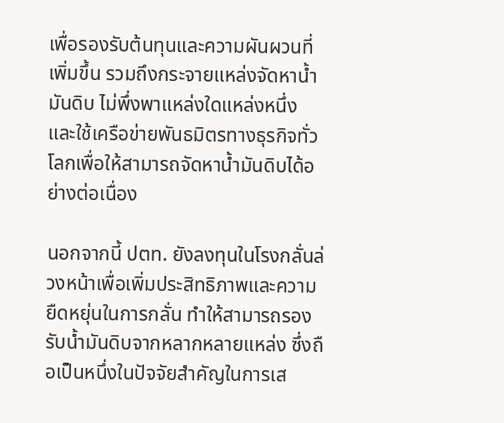เพื่อรองรับต้นทุนและความผันผวนที่เพิ่มขึ้น รวมถึงกระจายแหล่งจัดหาน้ำมันดิบ ไม่พึ่งพาแหล่งใดแหล่งหนึ่ง และใช้เครือข่ายพันธมิตรทางธุรกิจทั่วโลกเพื่อให้สามารถจัดหาน้ำมันดิบได้อย่างต่อเนื่อง

นอกจากนี้ ปตท. ยังลงทุนในโรงกลั่นล่วงหน้าเพื่อเพิ่มประสิทธิภาพและความยืดหยุ่นในการกลั่น ทำให้สามารถรองรับน้ำมันดิบจากหลากหลายแหล่ง ซึ่งถือเป็นหนึ่งในปัจจัยสำคัญในการเส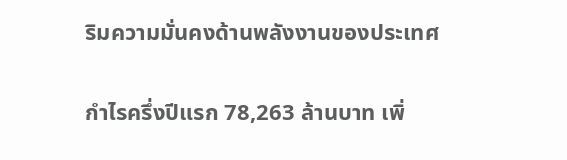ริมความมั่นคงด้านพลังงานของประเทศ

กำไรครึ่งปีแรก 78,263 ล้านบาท เพิ่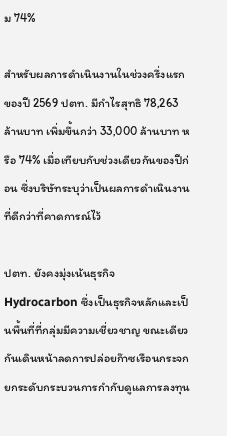ม 74%

สำหรับผลการดำเนินงานในช่วงครึ่งแรกของปี 2569 ปตท. มีกำไรสุทธิ 78,263 ล้านบาท เพิ่มขึ้นกว่า 33,000 ล้านบาท หรือ 74% เมื่อเทียบกับช่วงเดียวกันของปีก่อน ซึ่งบริษัทระบุว่าเป็นผลการดำเนินงานที่ดีกว่าที่คาดการณ์ไว้

ปตท. ยังคงมุ่งเน้นธุรกิจ Hydrocarbon ซึ่งเป็นธุรกิจหลักและเป็นพื้นที่ที่กลุ่มมีความเชี่ยวชาญ ขณะเดียวกันเดินหน้าลดการปล่อยก๊าซเรือนกระจก ยกระดับกระบวนการกำกับดูแลการลงทุน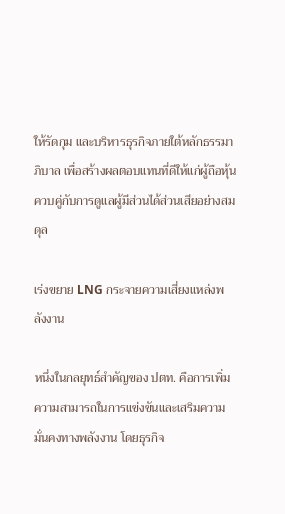ให้รัดกุม และบริหารธุรกิจภายใต้หลักธรรมาภิบาล เพื่อสร้างผลตอบแทนที่ดีให้แก่ผู้ถือหุ้นควบคู่กับการดูแลผู้มีส่วนได้ส่วนเสียอย่างสมดุล

เร่งขยาย LNG กระจายความเสี่ยงแหล่งพลังงาน

หนึ่งในกลยุทธ์สำคัญของ ปตท. คือการเพิ่มความสามารถในการแข่งขันและเสริมความมั่นคงทางพลังงาน โดยธุรกิจ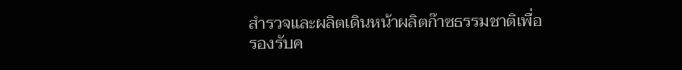สำรวจและผลิตเดินหน้าผลิตก๊าซธรรมชาติเพื่อรองรับค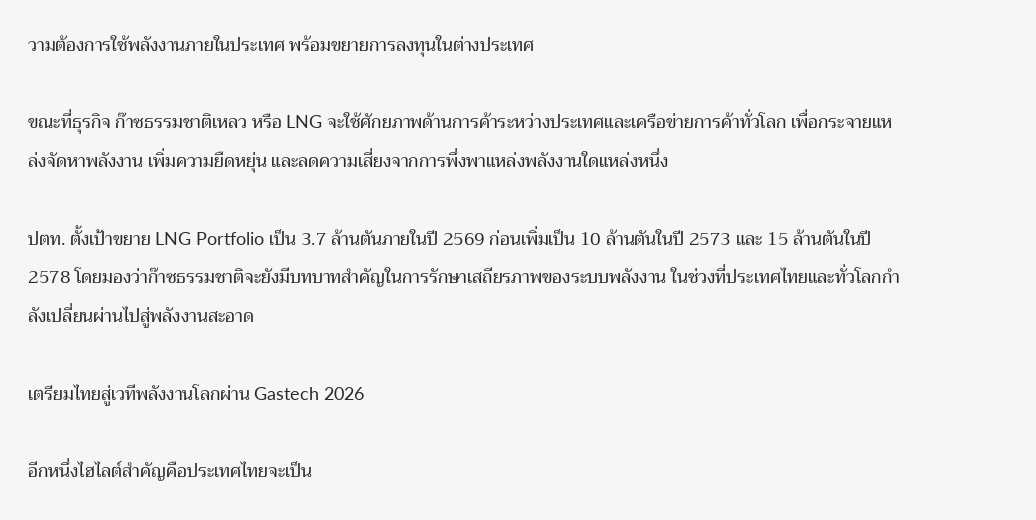วามต้องการใช้พลังงานภายในประเทศ พร้อมขยายการลงทุนในต่างประเทศ

ขณะที่ธุรกิจ ก๊าซธรรมชาติเหลว หรือ LNG จะใช้ศักยภาพด้านการค้าระหว่างประเทศและเครือข่ายการค้าทั่วโลก เพื่อกระจายแหล่งจัดหาพลังงาน เพิ่มความยืดหยุ่น และลดความเสี่ยงจากการพึ่งพาแหล่งพลังงานใดแหล่งหนึ่ง

ปตท. ตั้งเป้าขยาย LNG Portfolio เป็น 3.7 ล้านตันภายในปี 2569 ก่อนเพิ่มเป็น 10 ล้านตันในปี 2573 และ 15 ล้านตันในปี 2578 โดยมองว่าก๊าซธรรมชาติจะยังมีบทบาทสำคัญในการรักษาเสถียรภาพของระบบพลังงาน ในช่วงที่ประเทศไทยและทั่วโลกกำลังเปลี่ยนผ่านไปสู่พลังงานสะอาด

เตรียมไทยสู่เวทีพลังงานโลกผ่าน Gastech 2026

อีกหนึ่งไฮไลต์สำคัญคือประเทศไทยจะเป็น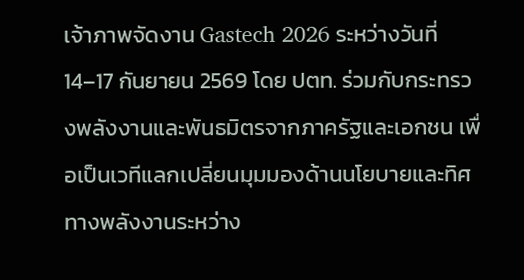เจ้าภาพจัดงาน Gastech 2026 ระหว่างวันที่ 14–17 กันยายน 2569 โดย ปตท. ร่วมกับกระทรวงพลังงานและพันธมิตรจากภาครัฐและเอกชน เพื่อเป็นเวทีแลกเปลี่ยนมุมมองด้านนโยบายและทิศทางพลังงานระหว่าง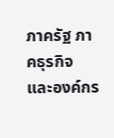ภาครัฐ ภาคธุรกิจ และองค์กร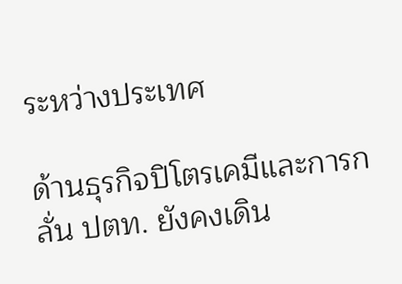ระหว่างประเทศ

ด้านธุรกิจปิโตรเคมีและการกลั่น ปตท. ยังคงเดิน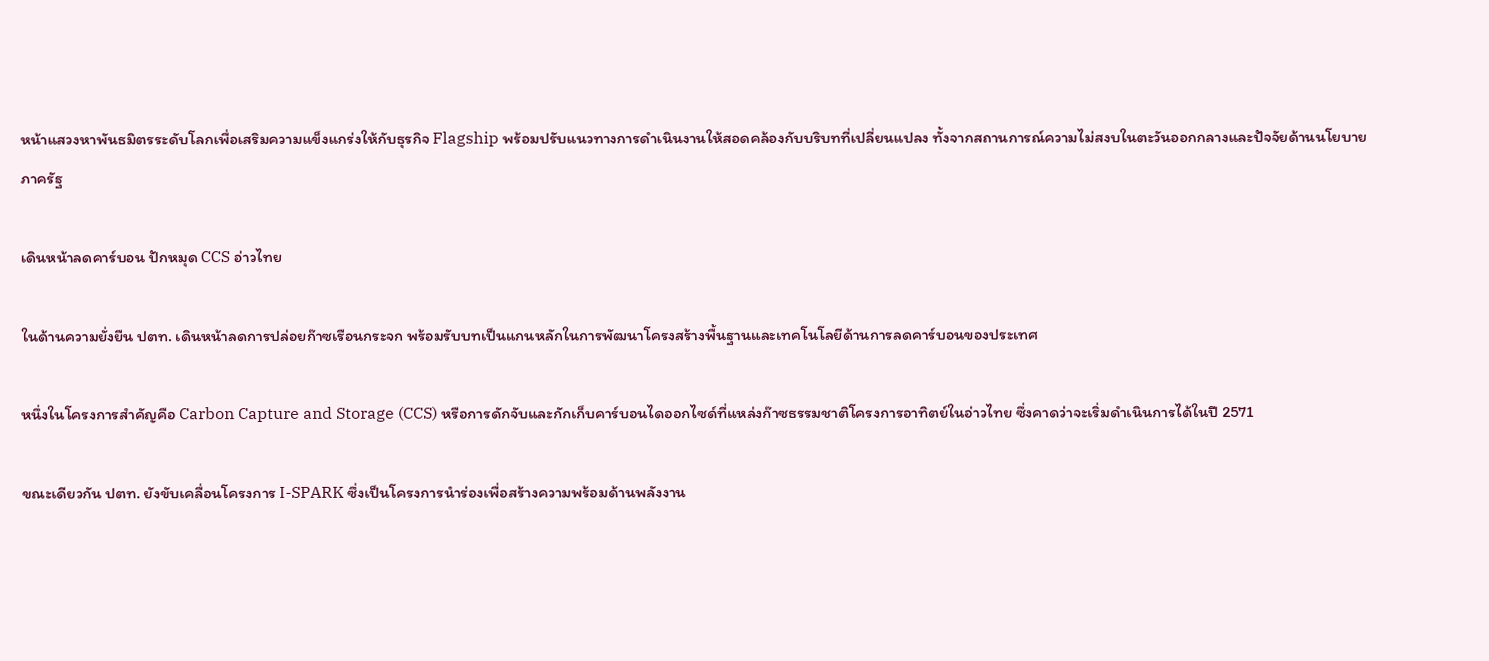หน้าแสวงหาพันธมิตรระดับโลกเพื่อเสริมความแข็งแกร่งให้กับธุรกิจ Flagship พร้อมปรับแนวทางการดำเนินงานให้สอดคล้องกับบริบทที่เปลี่ยนแปลง ทั้งจากสถานการณ์ความไม่สงบในตะวันออกกลางและปัจจัยด้านนโยบายภาครัฐ

เดินหน้าลดคาร์บอน ปักหมุด CCS อ่าวไทย

ในด้านความยั่งยืน ปตท. เดินหน้าลดการปล่อยก๊าซเรือนกระจก พร้อมรับบทเป็นแกนหลักในการพัฒนาโครงสร้างพื้นฐานและเทคโนโลยีด้านการลดคาร์บอนของประเทศ

หนึ่งในโครงการสำคัญคือ Carbon Capture and Storage (CCS) หรือการดักจับและกักเก็บคาร์บอนไดออกไซด์ที่แหล่งก๊าซธรรมชาติโครงการอาทิตย์ในอ่าวไทย ซึ่งคาดว่าจะเริ่มดำเนินการได้ในปี 2571

ขณะเดียวกัน ปตท. ยังขับเคลื่อนโครงการ I-SPARK ซึ่งเป็นโครงการนำร่องเพื่อสร้างความพร้อมด้านพลังงาน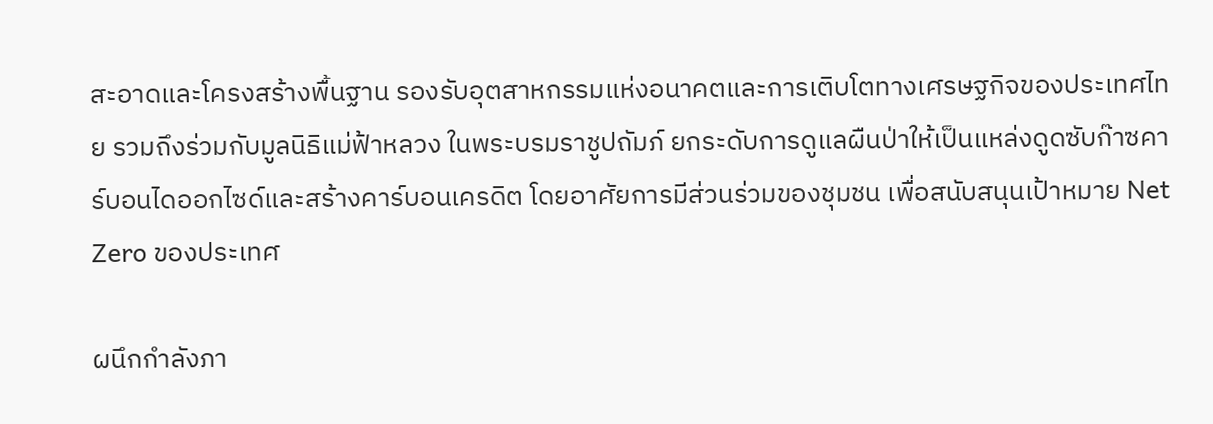สะอาดและโครงสร้างพื้นฐาน รองรับอุตสาหกรรมแห่งอนาคตและการเติบโตทางเศรษฐกิจของประเทศไทย รวมถึงร่วมกับมูลนิธิแม่ฟ้าหลวง ในพระบรมราชูปถัมภ์ ยกระดับการดูแลผืนป่าให้เป็นแหล่งดูดซับก๊าซคาร์บอนไดออกไซด์และสร้างคาร์บอนเครดิต โดยอาศัยการมีส่วนร่วมของชุมชน เพื่อสนับสนุนเป้าหมาย Net Zero ของประเทศ

ผนึกกำลังภา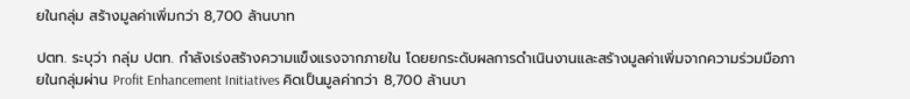ยในกลุ่ม สร้างมูลค่าเพิ่มกว่า 8,700 ล้านบาท

ปตท. ระบุว่า กลุ่ม ปตท. กำลังเร่งสร้างความแข็งแรงจากภายใน โดยยกระดับผลการดำเนินงานและสร้างมูลค่าเพิ่มจากความร่วมมือภายในกลุ่มผ่าน Profit Enhancement Initiatives คิดเป็นมูลค่ากว่า 8,700 ล้านบา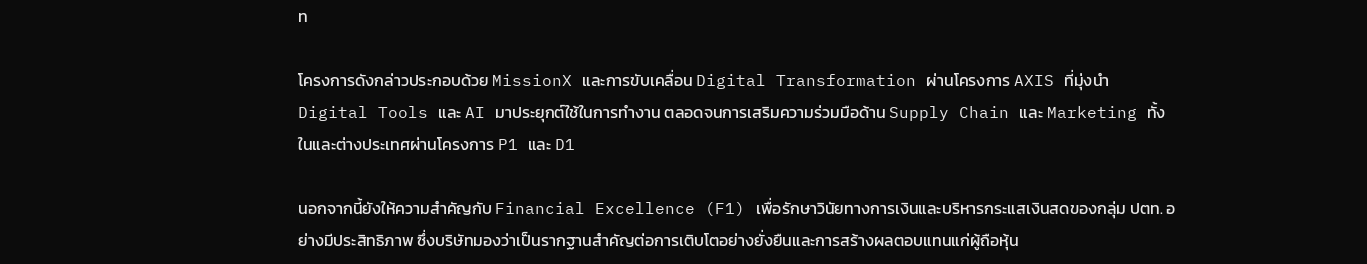ท

โครงการดังกล่าวประกอบด้วย MissionX และการขับเคลื่อน Digital Transformation ผ่านโครงการ AXIS ที่มุ่งนำ Digital Tools และ AI มาประยุกต์ใช้ในการทำงาน ตลอดจนการเสริมความร่วมมือด้าน Supply Chain และ Marketing ทั้งในและต่างประเทศผ่านโครงการ P1 และ D1

นอกจากนี้ยังให้ความสำคัญกับ Financial Excellence (F1) เพื่อรักษาวินัยทางการเงินและบริหารกระแสเงินสดของกลุ่ม ปตท. อย่างมีประสิทธิภาพ ซึ่งบริษัทมองว่าเป็นรากฐานสำคัญต่อการเติบโตอย่างยั่งยืนและการสร้างผลตอบแทนแก่ผู้ถือหุ้น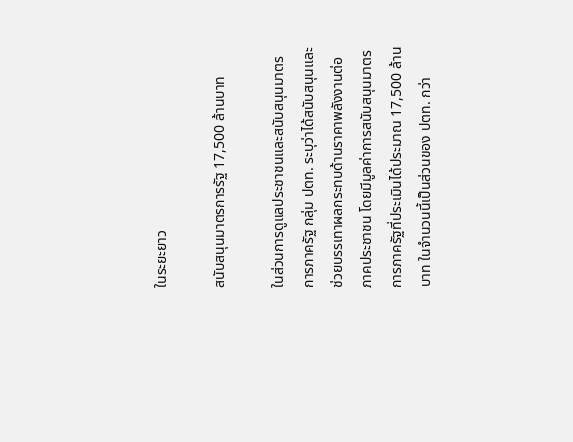ในระยะยาว

สนับสนุนมาตรการรัฐ 17,500 ล้านบาท

ในส่วนการดูแลประชาชนและสนับสนุนมาตรการภาครัฐ กลุ่ม ปตท. ระบุว่าได้สนับสนุนและช่วยบรรเทาผลกระทบด้านราคาพลังงานต่อภาคประชาชน โดยมีมูลค่าการสนับสนุนมาตรการภาครัฐที่ประเมินได้ประมาณ 17,500 ล้านบาท ในจำนวนนี้เป็นส่วนของ ปตท. กว่า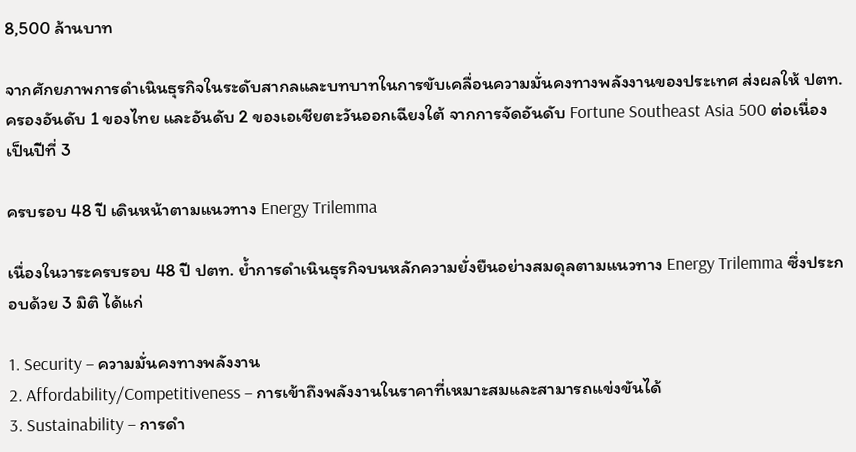8,500 ล้านบาท

จากศักยภาพการดำเนินธุรกิจในระดับสากลและบทบาทในการขับเคลื่อนความมั่นคงทางพลังงานของประเทศ ส่งผลให้ ปตท. ครองอันดับ 1 ของไทย และอันดับ 2 ของเอเชียตะวันออกเฉียงใต้ จากการจัดอันดับ Fortune Southeast Asia 500 ต่อเนื่องเป็นปีที่ 3

ครบรอบ 48 ปี เดินหน้าตามแนวทาง Energy Trilemma

เนื่องในวาระครบรอบ 48 ปี ปตท. ย้ำการดำเนินธุรกิจบนหลักความยั่งยืนอย่างสมดุลตามแนวทาง Energy Trilemma ซึ่งประกอบด้วย 3 มิติ ได้แก่

1. Security – ความมั่นคงทางพลังงาน
2. Affordability/Competitiveness – การเข้าถึงพลังงานในราคาที่เหมาะสมและสามารถแข่งขันได้
3. Sustainability – การดำ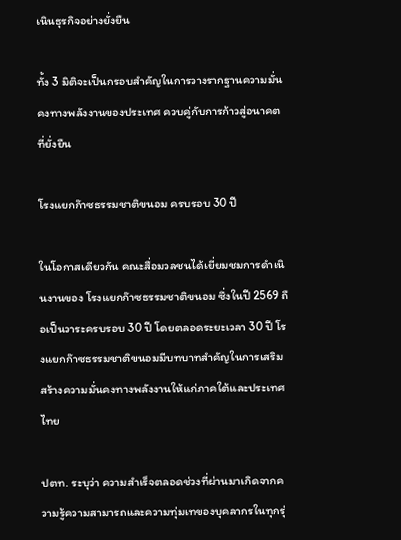เนินธุรกิจอย่างยั่งยืน

ทั้ง 3 มิติจะเป็นกรอบสำคัญในการวางรากฐานความมั่นคงทางพลังงานของประเทศ ควบคู่กับการก้าวสู่อนาคตที่ยั่งยืน

โรงแยกก๊าซธรรมชาติขนอม ครบรอบ 30 ปี

ในโอกาสเดียวกัน คณะสื่อมวลชนได้เยี่ยมชมการดำเนินงานของ โรงแยกก๊าซธรรมชาติขนอม ซึ่งในปี 2569 ถือเป็นวาระครบรอบ 30 ปี โดยตลอดระยะเวลา 30 ปี โรงแยกก๊าซธรรมชาติขนอมมีบทบาทสำคัญในการเสริมสร้างความมั่นคงทางพลังงานให้แก่ภาคใต้และประเทศไทย

ปตท. ระบุว่า ความสำเร็จตลอดช่วงที่ผ่านมาเกิดจากความรู้ความสามารถและความทุ่มเทของบุคลากรในทุกรุ่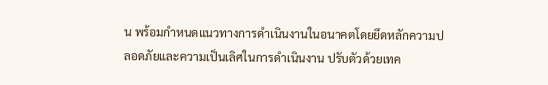น พร้อมกำหนดแนวทางการดำเนินงานในอนาคตโดยยึดหลักความปลอดภัยและความเป็นเลิศในการดำเนินงาน ปรับตัวด้วยเทค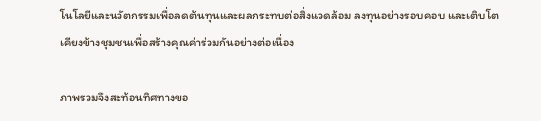โนโลยีและนวัตกรรมเพื่อลดต้นทุนและผลกระทบต่อสิ่งแวดล้อม ลงทุนอย่างรอบคอบ และเติบโตเคียงข้างชุมชนเพื่อสร้างคุณค่าร่วมกันอย่างต่อเนื่อง

ภาพรวมจึงสะท้อนทิศทางขอ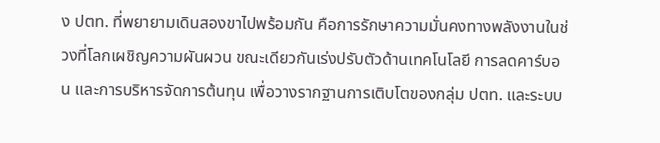ง ปตท. ที่พยายามเดินสองขาไปพร้อมกัน คือการรักษาความมั่นคงทางพลังงานในช่วงที่โลกเผชิญความผันผวน ขณะเดียวกันเร่งปรับตัวด้านเทคโนโลยี การลดคาร์บอน และการบริหารจัดการต้นทุน เพื่อวางรากฐานการเติบโตของกลุ่ม ปตท. และระบบ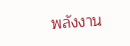พลังงาน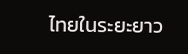ไทยในระยะยาว